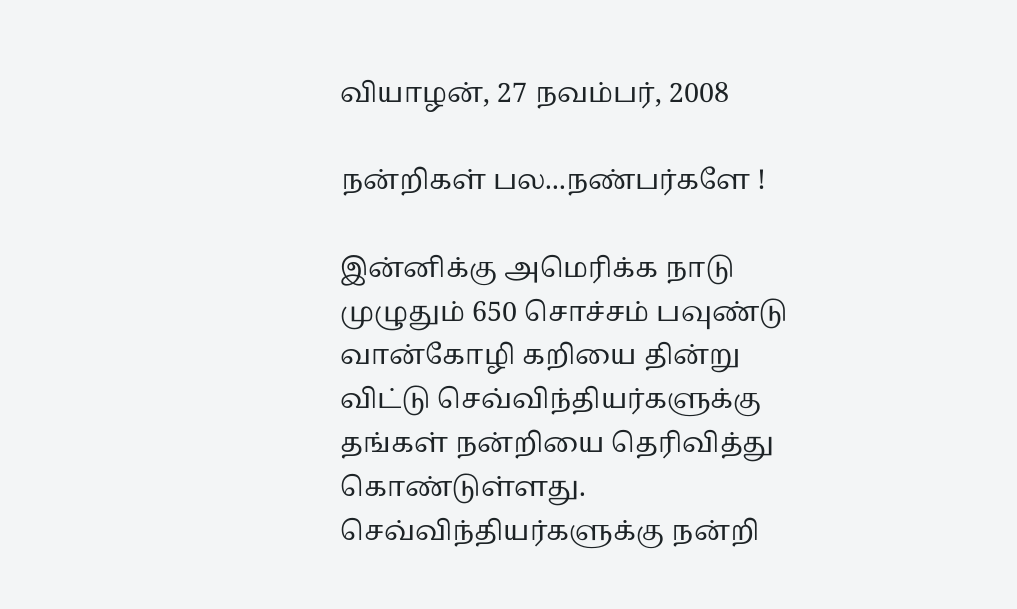வியாழன், 27 நவம்பர், 2008

நன்றிகள் பல...நண்பர்களே !

இன்னிக்கு அமெரிக்க நாடு முழுதும் 650 சொச்சம் பவுண்டு வான்கோழி கறியை தின்று விட்டு செவ்விந்தியர்களுக்கு தங்கள் நன்றியை தெரிவித்து கொண்டுள்ளது. செவ்விந்தியர்களுக்கு நன்றி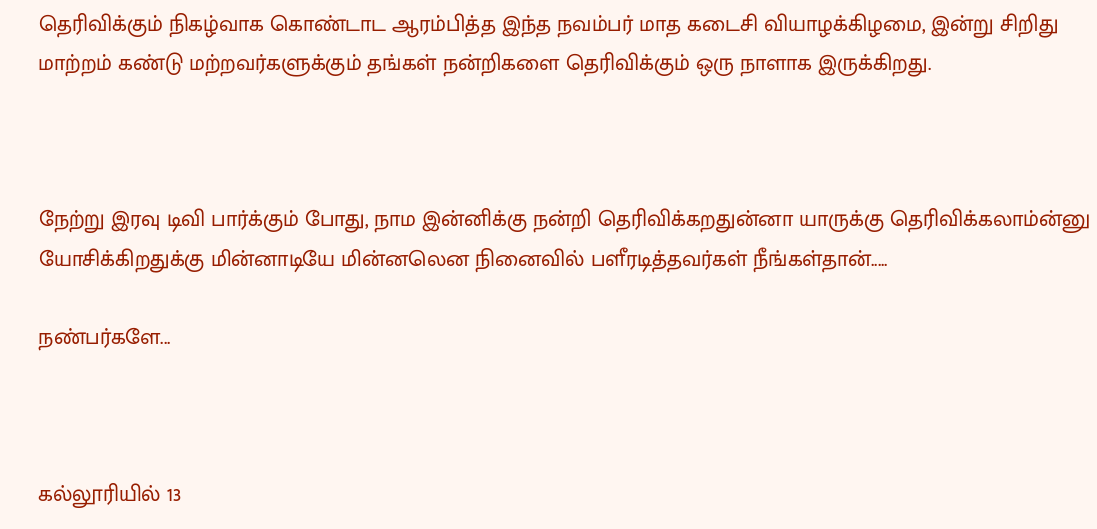தெரிவிக்கும் நிகழ்வாக கொண்டாட ஆரம்பித்த இந்த நவம்பர் மாத கடைசி வியாழக்கிழமை, இன்று சிறிது மாற்றம் கண்டு மற்றவர்களுக்கும் தங்கள் நன்றிகளை தெரிவிக்கும் ஒரு நாளாக இருக்கிறது.



நேற்று இரவு டிவி பார்க்கும் போது, நாம இன்னிக்கு நன்றி தெரிவிக்கறதுன்னா யாருக்கு தெரிவிக்கலாம்ன்னு யோசிக்கிறதுக்கு மின்னாடியே மின்னலென நினைவில் பளீரடித்தவர்கள் நீங்கள்தான்.....

நண்பர்களே...



கல்லூரியில் 13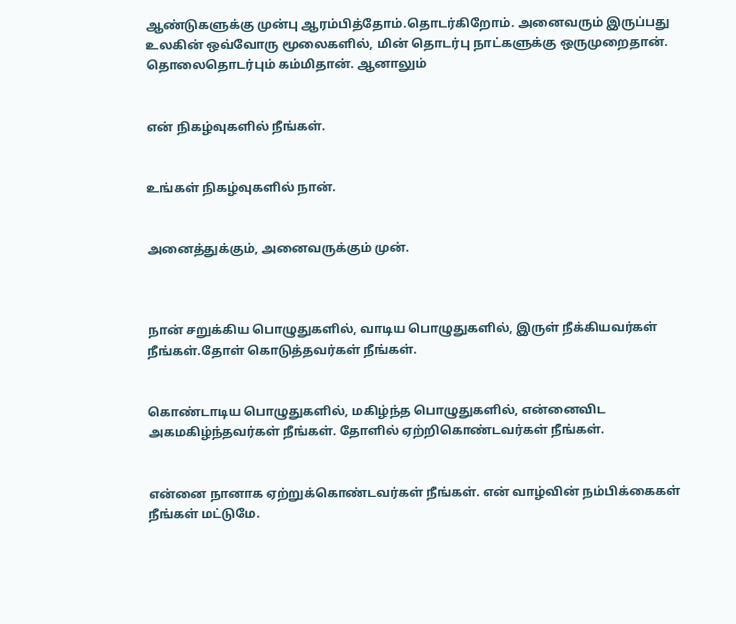ஆண்டுகளுக்கு முன்பு ஆரம்பித்தோம்.தொடர்கிறோம். அனைவரும் இருப்பது உலகின் ஒவ்வோரு மூலைகளில், மின் தொடர்பு நாட்களுக்கு ஒருமுறைதான். தொலைதொடர்பும் கம்மிதான். ஆனாலும்


என் நிகழ்வுகளில் நீங்கள்.


உங்கள் நிகழ்வுகளில் நான்.


அனைத்துக்கும், அனைவருக்கும் முன்.



நான் சறுக்கிய பொழுதுகளில், வாடிய பொழுதுகளில், இருள் நீக்கியவர்கள் நீங்கள்.தோள் கொடுத்தவர்கள் நீங்கள்.


கொண்டாடிய பொழுதுகளில், மகிழ்ந்த பொழுதுகளில், என்னைவிட அகமகிழ்ந்தவர்கள் நீங்கள். தோளில் ஏற்றிகொண்டவர்கள் நீங்கள்.


என்னை நானாக ஏற்றுக்கொண்டவர்கள் நீங்கள். என் வாழ்வின் நம்பிக்கைகள் நீங்கள் மட்டுமே.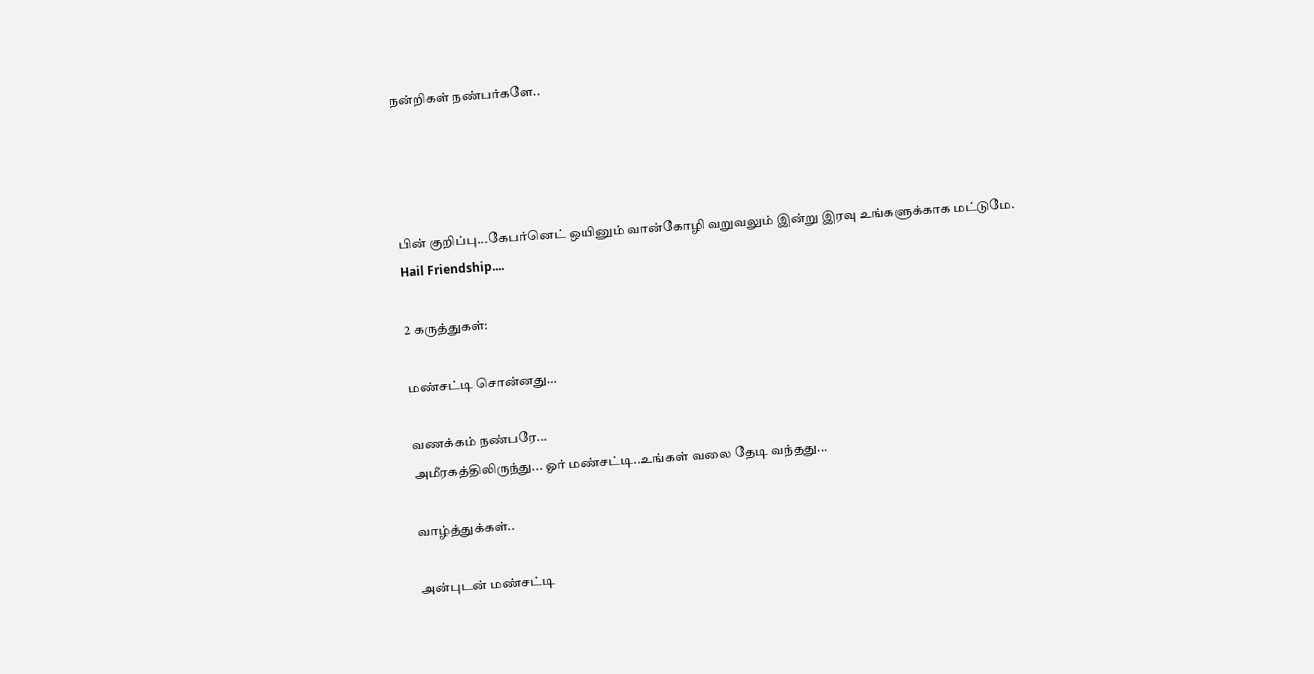நன்றிகள் நண்பர்களே..




பின் குறிப்பு...கேபர்னெட் ஒயினும் வான்கோழி வறுவலும் இன்று இரவு உங்களுக்காக மட்டுமே.
Hail Friendship....

2 கருத்துகள்:

மண்சட்டி சொன்னது…

வணக்கம் நண்பரே...
அமீரகத்திலிருந்து... ஓர் மண்சட்டி..உங்கள் வலை தேடி வந்தது...

வாழ்த்துக்கள்..

அன்புடன் மண்சட்டி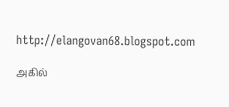http://elangovan68.blogspot.com

அகில்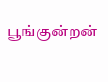பூங்குன்றன்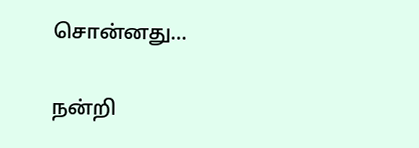சொன்னது…

நன்றி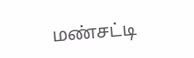மண்சட்டி